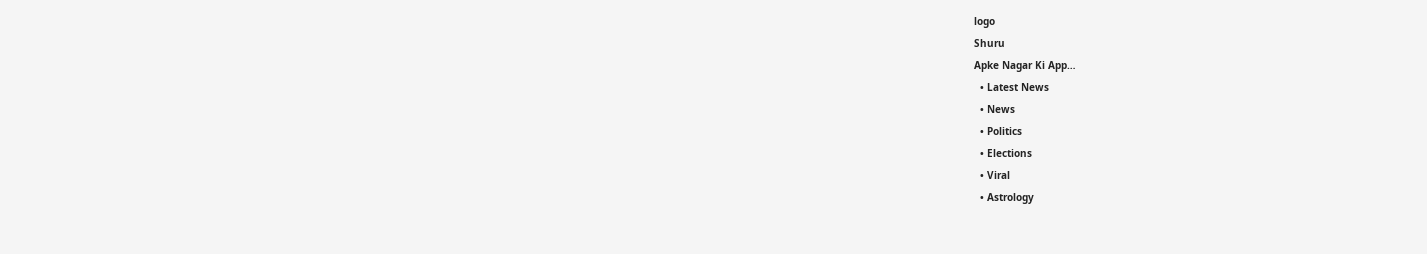logo
Shuru
Apke Nagar Ki App…
  • Latest News
  • News
  • Politics
  • Elections
  • Viral
  • Astrology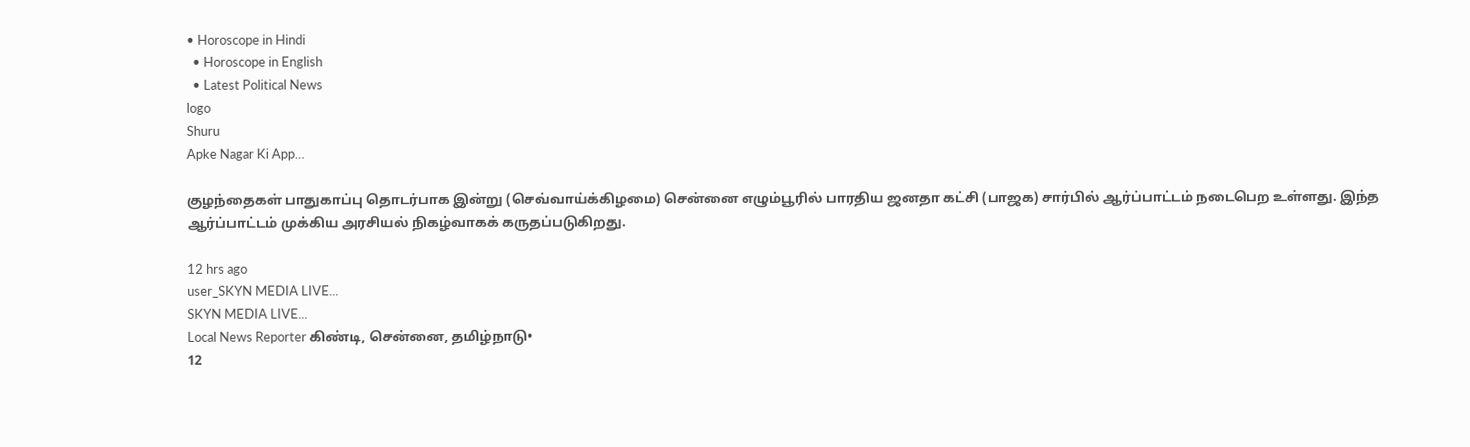• Horoscope in Hindi
  • Horoscope in English
  • Latest Political News
logo
Shuru
Apke Nagar Ki App…

குழந்தைகள் பாதுகாப்பு தொடர்பாக இன்று (செவ்வாய்க்கிழமை) சென்னை எழும்பூரில் பாரதிய ஜனதா கட்சி (பாஜக) சார்பில் ஆர்ப்பாட்டம் நடைபெற உள்ளது. இந்த ஆர்ப்பாட்டம் முக்கிய அரசியல் நிகழ்வாகக் கருதப்படுகிறது.

12 hrs ago
user_SKYN MEDIA LIVE...
SKYN MEDIA LIVE...
Local News Reporter கிண்டி, சென்னை, தமிழ்நாடு•
12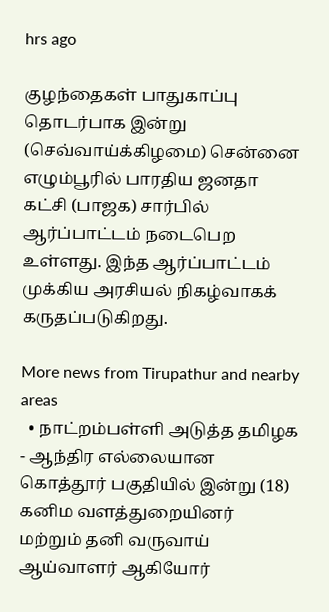hrs ago

குழந்தைகள் பாதுகாப்பு தொடர்பாக இன்று (செவ்வாய்க்கிழமை) சென்னை எழும்பூரில் பாரதிய ஜனதா கட்சி (பாஜக) சார்பில் ஆர்ப்பாட்டம் நடைபெற உள்ளது. இந்த ஆர்ப்பாட்டம் முக்கிய அரசியல் நிகழ்வாகக் கருதப்படுகிறது.

More news from Tirupathur and nearby areas
  • நாட்றம்பள்ளி அடுத்த தமிழக - ஆந்திர எல்லையான கொத்தூர் பகுதியில் இன்று (18) கனிம வளத்துறையினர் மற்றும் தனி வருவாய் ஆய்வாளர் ஆகியோர்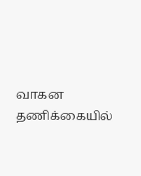வாகன தணிக்கையில்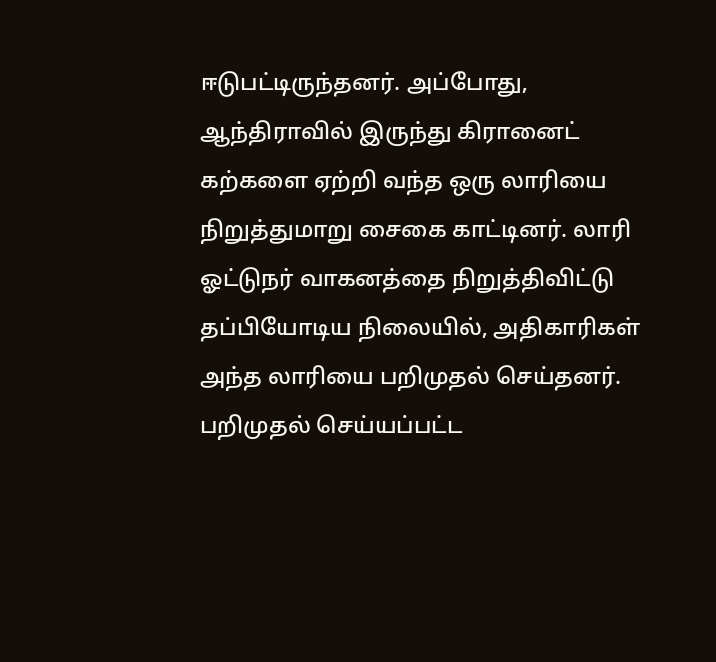ஈடுபட்டிருந்தனர். அப்போது, ஆந்திராவில் இருந்து கிரானைட் கற்களை ஏற்றி வந்த ஒரு லாரியை நிறுத்துமாறு சைகை காட்டினர். லாரி ஓட்டுநர் வாகனத்தை நிறுத்திவிட்டு தப்பியோடிய நிலையில், அதிகாரிகள் அந்த லாரியை பறிமுதல் செய்தனர். பறிமுதல் செய்யப்பட்ட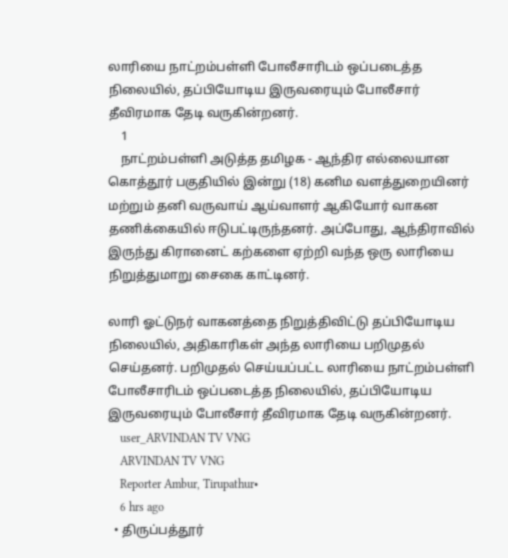லாரியை நாட்றம்பள்ளி போலீசாரிடம் ஒப்படைத்த நிலையில், தப்பியோடிய இருவரையும் போலீசார் தீவிரமாக தேடி வருகின்றனர்.
    1
    நாட்றம்பள்ளி அடுத்த தமிழக - ஆந்திர எல்லையான கொத்தூர் பகுதியில் இன்று (18) கனிம வளத்துறையினர் மற்றும் தனி வருவாய் ஆய்வாளர் ஆகியோர் வாகன தணிக்கையில் ஈடுபட்டிருந்தனர். அப்போது, ஆந்திராவில் இருந்து கிரானைட் கற்களை ஏற்றி வந்த ஒரு லாரியை நிறுத்துமாறு சைகை காட்டினர்.

லாரி ஓட்டுநர் வாகனத்தை நிறுத்திவிட்டு தப்பியோடிய நிலையில், அதிகாரிகள் அந்த லாரியை பறிமுதல் செய்தனர். பறிமுதல் செய்யப்பட்ட லாரியை நாட்றம்பள்ளி போலீசாரிடம் ஒப்படைத்த நிலையில், தப்பியோடிய இருவரையும் போலீசார் தீவிரமாக தேடி வருகின்றனர்.
    user_ARVINDAN TV VNG
    ARVINDAN TV VNG
    Reporter Ambur, Tirupathur•
    6 hrs ago
  • திருப்பத்தூர்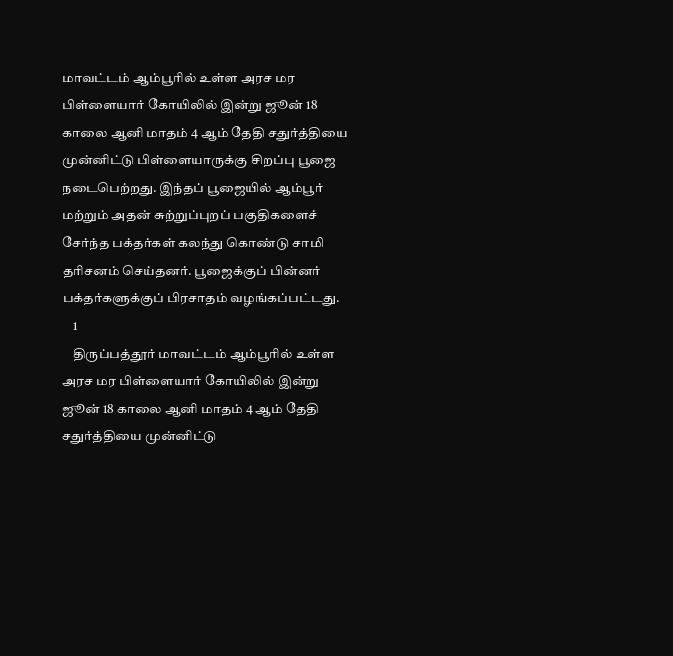மாவட்டம் ஆம்பூரில் உள்ள அரச மர பிள்ளையார் கோயிலில் இன்று ஜூன் 18 காலை ஆனி மாதம் 4 ஆம் தேதி சதுர்த்தியை முன்னிட்டு பிள்ளையாருக்கு சிறப்பு பூஜை நடைபெற்றது. இந்தப் பூஜையில் ஆம்பூர் மற்றும் அதன் சுற்றுப்புறப் பகுதிகளைச் சேர்ந்த பக்தர்கள் கலந்து கொண்டு சாமி தரிசனம் செய்தனர். பூஜைக்குப் பின்னர் பக்தர்களுக்குப் பிரசாதம் வழங்கப்பட்டது.
    1
    திருப்பத்தூர் மாவட்டம் ஆம்பூரில் உள்ள அரச மர பிள்ளையார் கோயிலில் இன்று ஜூன் 18 காலை ஆனி மாதம் 4 ஆம் தேதி சதுர்த்தியை முன்னிட்டு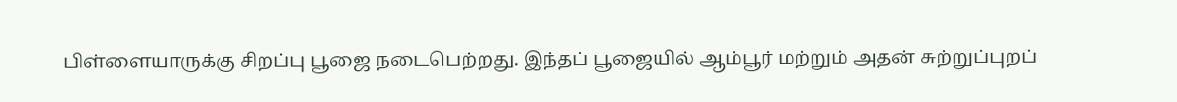பிள்ளையாருக்கு சிறப்பு பூஜை நடைபெற்றது. இந்தப் பூஜையில் ஆம்பூர் மற்றும் அதன் சுற்றுப்புறப்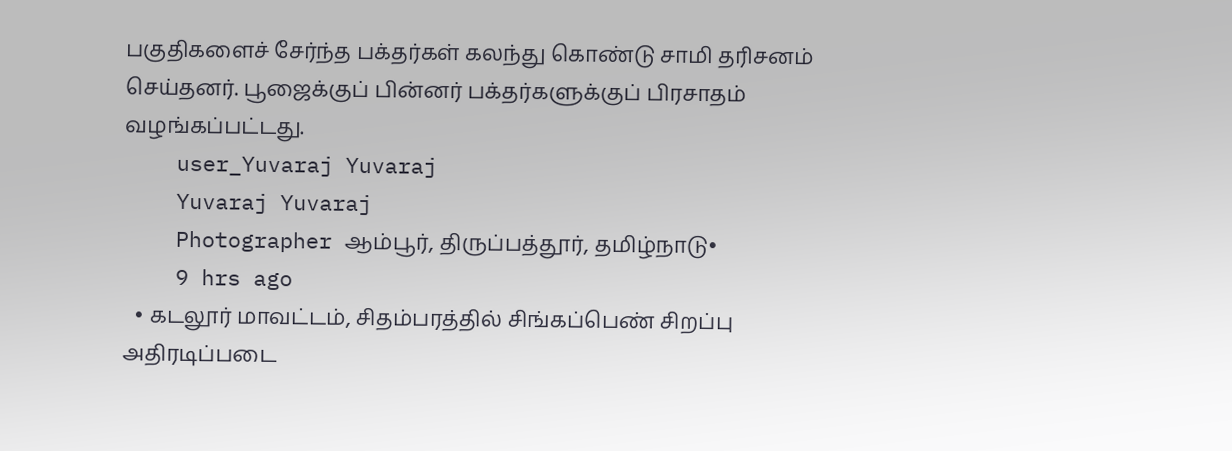பகுதிகளைச் சேர்ந்த பக்தர்கள் கலந்து கொண்டு சாமி தரிசனம் செய்தனர். பூஜைக்குப் பின்னர் பக்தர்களுக்குப் பிரசாதம் வழங்கப்பட்டது.
    user_Yuvaraj Yuvaraj
    Yuvaraj Yuvaraj
    Photographer ஆம்பூர், திருப்பத்தூர், தமிழ்நாடு•
    9 hrs ago
  • கடலூர் மாவட்டம், சிதம்பரத்தில் சிங்கப்பெண் சிறப்பு அதிரடிப்படை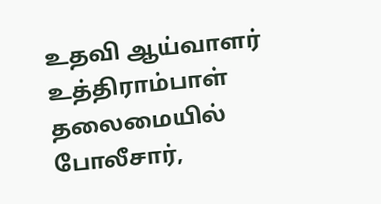உதவி ஆய்வாளர் உத்திராம்பாள் தலைமையில் போலீசார்,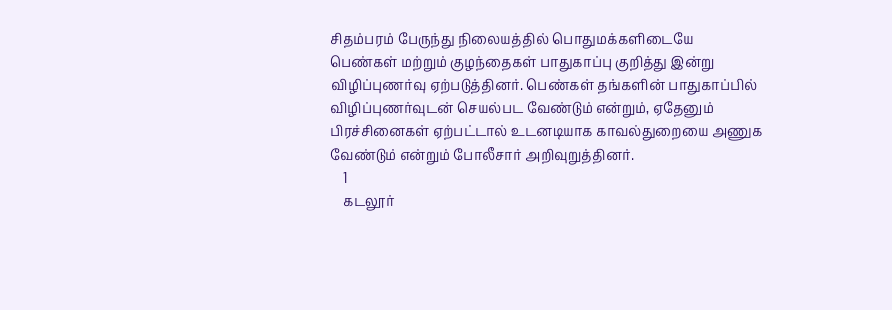சிதம்பரம் பேருந்து நிலையத்தில் பொதுமக்களிடையே பெண்கள் மற்றும் குழந்தைகள் பாதுகாப்பு குறித்து இன்று விழிப்புணர்வு ஏற்படுத்தினர். பெண்கள் தங்களின் பாதுகாப்பில் விழிப்புணர்வுடன் செயல்பட வேண்டும் என்றும், ஏதேனும் பிரச்சினைகள் ஏற்பட்டால் உடனடியாக காவல்துறையை அணுக வேண்டும் என்றும் போலீசார் அறிவுறுத்தினர்.
    1
    கடலூர்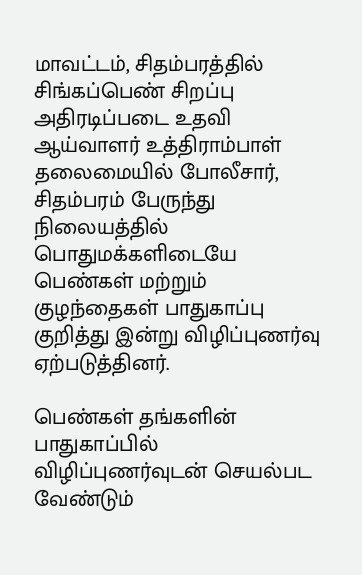மாவட்டம், சிதம்பரத்தில் சிங்கப்பெண் சிறப்பு அதிரடிப்படை உதவி ஆய்வாளர் உத்திராம்பாள் தலைமையில் போலீசார், சிதம்பரம் பேருந்து நிலையத்தில் பொதுமக்களிடையே பெண்கள் மற்றும் குழந்தைகள் பாதுகாப்பு குறித்து இன்று விழிப்புணர்வு ஏற்படுத்தினர்.

பெண்கள் தங்களின் பாதுகாப்பில் விழிப்புணர்வுடன் செயல்பட வேண்டும்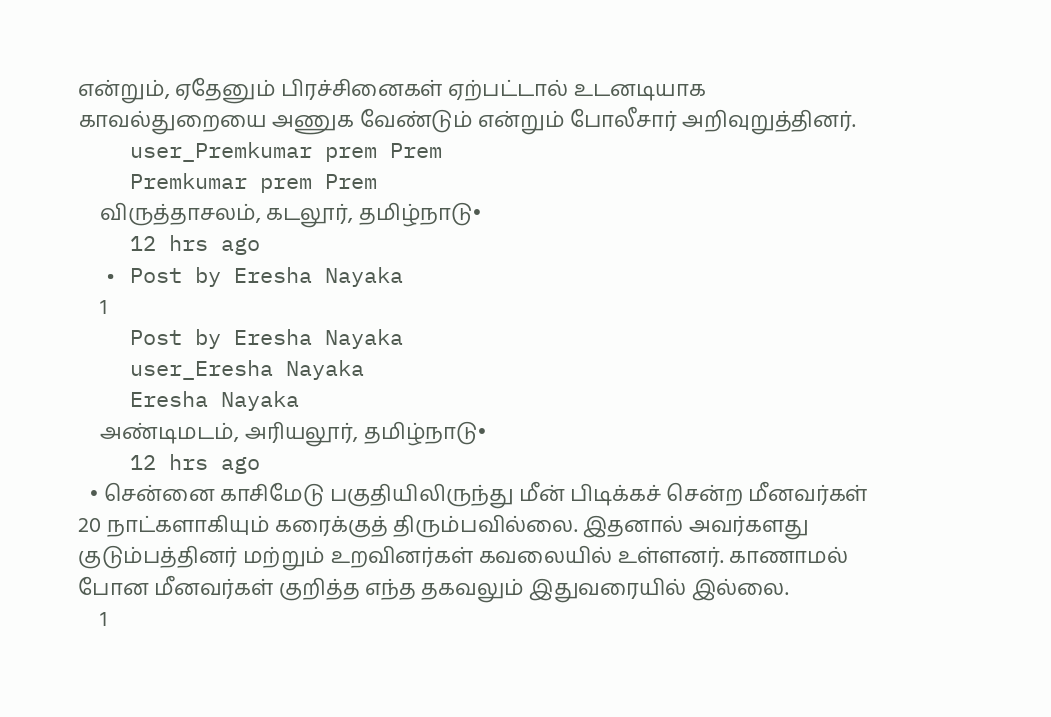என்றும், ஏதேனும் பிரச்சினைகள் ஏற்பட்டால் உடனடியாக காவல்துறையை அணுக வேண்டும் என்றும் போலீசார் அறிவுறுத்தினர்.
    user_Premkumar prem Prem
    Premkumar prem Prem
    விருத்தாசலம், கடலூர், தமிழ்நாடு•
    12 hrs ago
  • Post by Eresha Nayaka
    1
    Post by Eresha Nayaka
    user_Eresha Nayaka
    Eresha Nayaka
    அண்டிமடம், அரியலூர், தமிழ்நாடு•
    12 hrs ago
  • சென்னை காசிமேடு பகுதியிலிருந்து மீன் பிடிக்கச் சென்ற மீனவர்கள் 20 நாட்களாகியும் கரைக்குத் திரும்பவில்லை. இதனால் அவர்களது குடும்பத்தினர் மற்றும் உறவினர்கள் கவலையில் உள்ளனர். காணாமல் போன மீனவர்கள் குறித்த எந்த தகவலும் இதுவரையில் இல்லை.
    1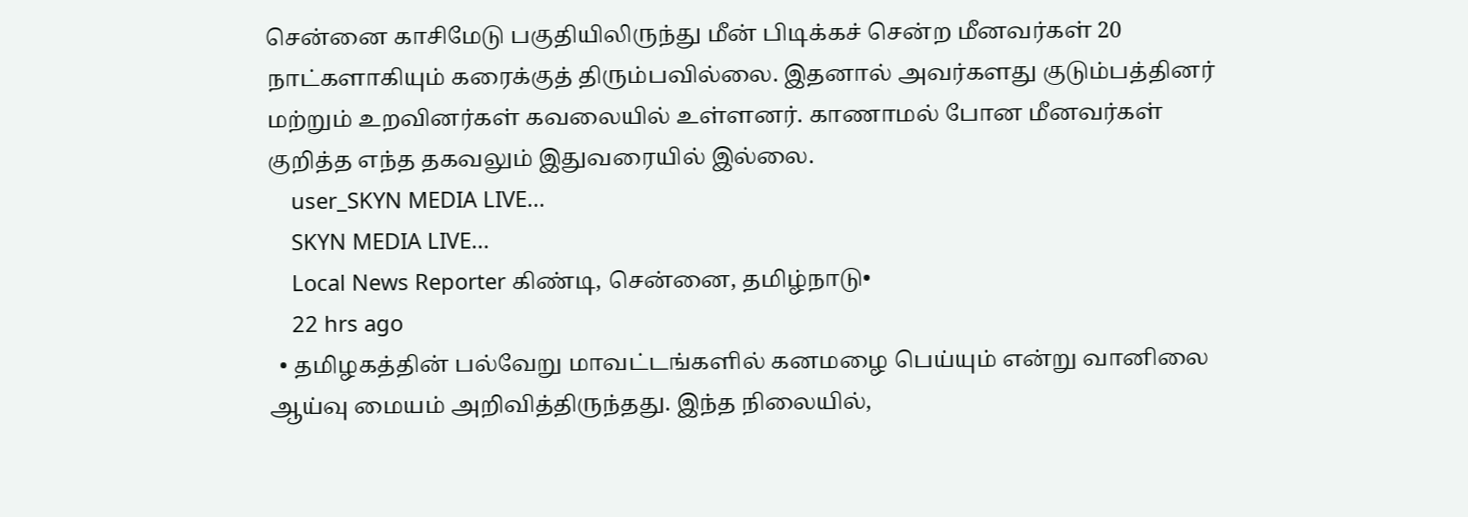சென்னை காசிமேடு பகுதியிலிருந்து மீன் பிடிக்கச் சென்ற மீனவர்கள் 20 நாட்களாகியும் கரைக்குத் திரும்பவில்லை. இதனால் அவர்களது குடும்பத்தினர் மற்றும் உறவினர்கள் கவலையில் உள்ளனர். காணாமல் போன மீனவர்கள் குறித்த எந்த தகவலும் இதுவரையில் இல்லை.
    user_SKYN MEDIA LIVE...
    SKYN MEDIA LIVE...
    Local News Reporter கிண்டி, சென்னை, தமிழ்நாடு•
    22 hrs ago
  • தமிழகத்தின் பல்வேறு மாவட்டங்களில் கனமழை பெய்யும் என்று வானிலை ஆய்வு மையம் அறிவித்திருந்தது. இந்த நிலையில்,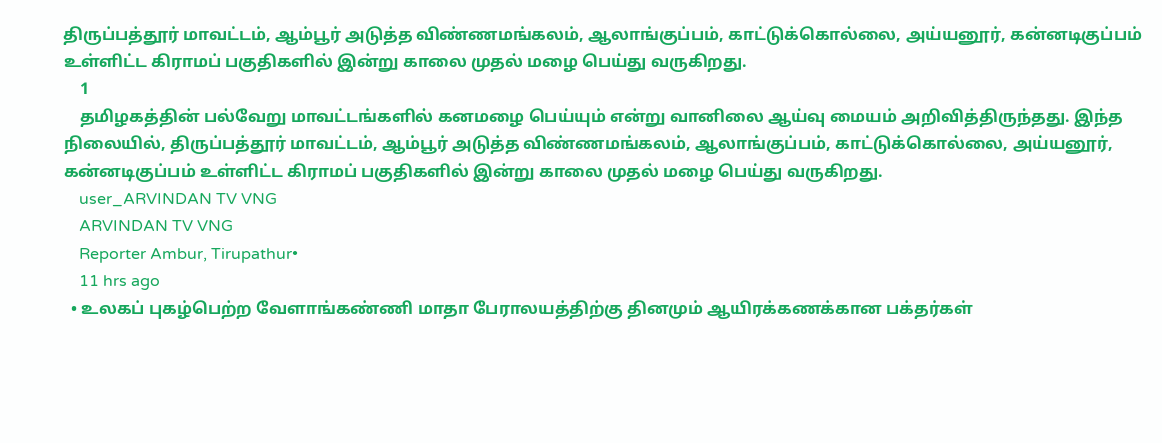திருப்பத்தூர் மாவட்டம், ஆம்பூர் அடுத்த விண்ணமங்கலம், ஆலாங்குப்பம், காட்டுக்கொல்லை, அய்யனூர், கன்னடிகுப்பம் உள்ளிட்ட கிராமப் பகுதிகளில் இன்று காலை முதல் மழை பெய்து வருகிறது.
    1
    தமிழகத்தின் பல்வேறு மாவட்டங்களில் கனமழை பெய்யும் என்று வானிலை ஆய்வு மையம் அறிவித்திருந்தது. இந்த நிலையில், திருப்பத்தூர் மாவட்டம், ஆம்பூர் அடுத்த விண்ணமங்கலம், ஆலாங்குப்பம், காட்டுக்கொல்லை, அய்யனூர், கன்னடிகுப்பம் உள்ளிட்ட கிராமப் பகுதிகளில் இன்று காலை முதல் மழை பெய்து வருகிறது.
    user_ARVINDAN TV VNG
    ARVINDAN TV VNG
    Reporter Ambur, Tirupathur•
    11 hrs ago
  • உலகப் புகழ்பெற்ற வேளாங்கண்ணி மாதா பேராலயத்திற்கு தினமும் ஆயிரக்கணக்கான பக்தர்கள்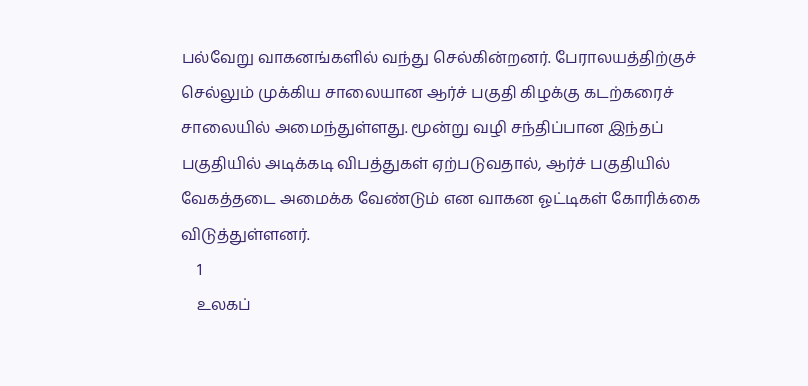பல்வேறு வாகனங்களில் வந்து செல்கின்றனர். பேராலயத்திற்குச் செல்லும் முக்கிய சாலையான ஆர்ச் பகுதி கிழக்கு கடற்கரைச் சாலையில் அமைந்துள்ளது. மூன்று வழி சந்திப்பான இந்தப் பகுதியில் அடிக்கடி விபத்துகள் ஏற்படுவதால், ஆர்ச் பகுதியில் வேகத்தடை அமைக்க வேண்டும் என வாகன ஓட்டிகள் கோரிக்கை விடுத்துள்ளனர்.
    1
    உலகப்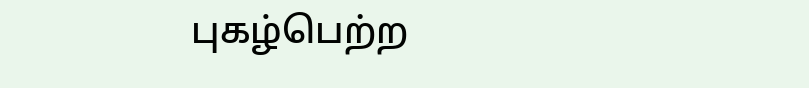புகழ்பெற்ற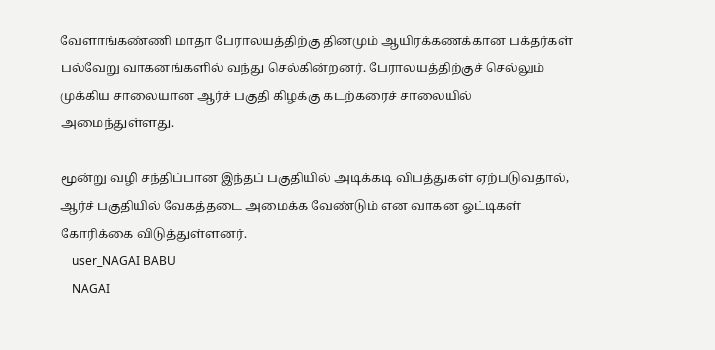வேளாங்கண்ணி மாதா பேராலயத்திற்கு தினமும் ஆயிரக்கணக்கான பக்தர்கள் பல்வேறு வாகனங்களில் வந்து செல்கின்றனர். பேராலயத்திற்குச் செல்லும் முக்கிய சாலையான ஆர்ச் பகுதி கிழக்கு கடற்கரைச் சாலையில் அமைந்துள்ளது.

மூன்று வழி சந்திப்பான இந்தப் பகுதியில் அடிக்கடி விபத்துகள் ஏற்படுவதால், ஆர்ச் பகுதியில் வேகத்தடை அமைக்க வேண்டும் என வாகன ஓட்டிகள் கோரிக்கை விடுத்துள்ளனர்.
    user_NAGAI BABU
    NAGAI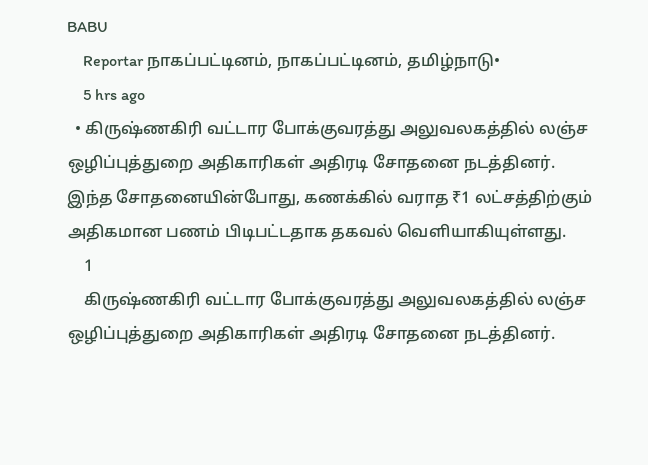BABU
    Reportar நாகப்பட்டினம், நாகப்பட்டினம், தமிழ்நாடு•
    5 hrs ago
  • கிருஷ்ணகிரி வட்டார போக்குவரத்து அலுவலகத்தில் லஞ்ச ஒழிப்புத்துறை அதிகாரிகள் அதிரடி சோதனை நடத்தினர். இந்த சோதனையின்போது, கணக்கில் வராத ₹1 லட்சத்திற்கும் அதிகமான பணம் பிடிபட்டதாக தகவல் வெளியாகியுள்ளது.
    1
    கிருஷ்ணகிரி வட்டார போக்குவரத்து அலுவலகத்தில் லஞ்ச ஒழிப்புத்துறை அதிகாரிகள் அதிரடி சோதனை நடத்தினர்.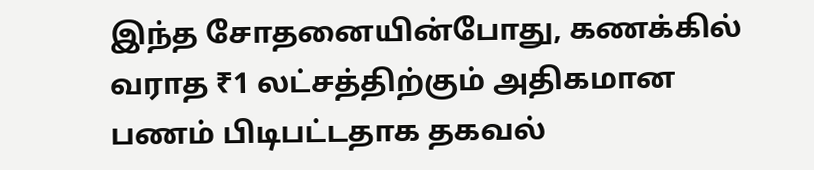இந்த சோதனையின்போது, கணக்கில் வராத ₹1 லட்சத்திற்கும் அதிகமான பணம் பிடிபட்டதாக தகவல்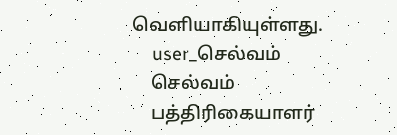வெளியாகியுள்ளது.
    user_செல்வம்
    செல்வம்
    பத்திரிகையாளர்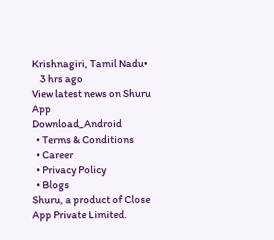Krishnagiri, Tamil Nadu•
    3 hrs ago
View latest news on Shuru App
Download_Android
  • Terms & Conditions
  • Career
  • Privacy Policy
  • Blogs
Shuru, a product of Close App Private Limited.